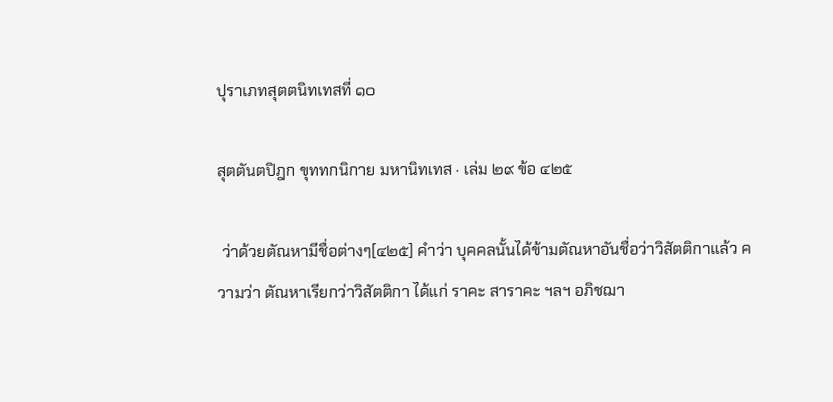ปุราเภทสุตตนิทเทสที่ ๑๐

สุตตันตปิฎก ขุททกนิกาย มหานิทเทส · เล่ม ๒๙ ข้อ ๔๒๕

 ว่าด้วยตัณหามีชื่อต่างๆ[๔๒๕] คำว่า บุคคลนั้นได้ข้ามตัณหาอันชื่อว่าวิสัตติกาแล้ว ความว่า ตัณหาเรียกว่าวิสัตติกา ได้แก่ ราคะ สาราคะ ฯลฯ อภิชฌา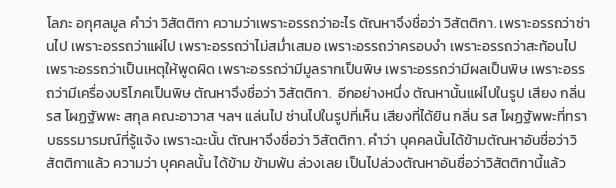โลภะ อกุศลมูล คำว่า วิสัตติกา ความว่าเพราะอรรถว่าอะไร ตัณหาจึงชื่อว่า วิสัตติกา. เพราะอรรถว่าซ่านไป เพราะอรรถว่าแผ่ไป เพราะอรรถว่าไม่สม่ำเสมอ เพราะอรรถว่าครอบงำ เพราะอรรถว่าสะท้อนไป เพราะอรรถว่าเป็นเหตุให้พูดผิด เพราะอรรถว่ามีมูลรากเป็นพิษ เพราะอรรถว่ามีผลเป็นพิษ เพราะอรรถว่ามีเครื่องบริโภคเป็นพิษ ตัณหาจึงชื่อว่า วิสัตติกา.  อีกอย่างหนึ่ง ตัณหานั้นแผ่ไปในรูป เสียง กลิ่น รส โผฏฐัพพะ สกุล คณะอาวาส ฯลฯ แล่นไป ซ่านไปในรูปที่เห็น เสียงที่ได้ยิน กลิ่น รส โผฏฐัพพะที่ทราบธรรมารมณ์ที่รู้แจ้ง เพราะฉะนั้น ตัณหาจึงชื่อว่า วิสัตติกา. คำว่า บุคคลนั้นได้ข้ามตัณหาอันชื่อว่าวิสัตติกาแล้ว ความว่า บุคคลนั้น ได้ข้าม ข้ามพ้น ล่วงเลย เป็นไปล่วงตัณหาอันชื่อว่าวิสัตติกานี้แล้ว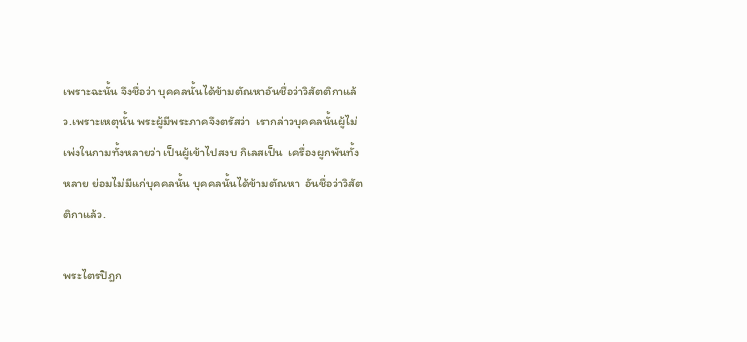เพราะฉะนั้น จึงชื่อว่า บุคคลนั้นได้ข้ามตัณหาอันชื่อว่าวิสัตติกาแล้ว.เพราะเหตุนั้น พระผู้มีพระภาคจึงตรัสว่า  เรากล่าวบุคคลนั้นผู้ไม่เพ่งในกามทั้งหลายว่า เป็นผู้เข้าไปสงบ กิเลสเป็น  เครื่องผูกพันทั้งหลาย ย่อมไม่มีแก่บุคคลนั้น บุคคลนั้นได้ข้ามตัณหา  อันชื่อว่าวิสัตติกาแล้ว.

พระไตรปิฎก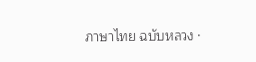ภาษาไทย ฉบับหลวง ·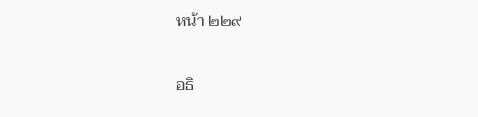หน้า ๒๒๙

อธิ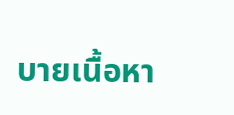บายเนื้อหา